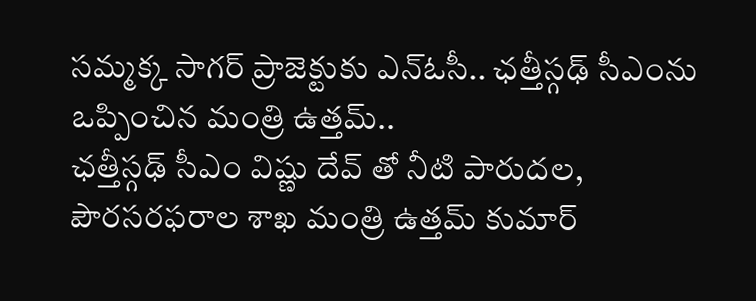సమ్మక్క సాగర్ ప్రాజెక్టుకు ఎన్ఓసీ.. ఛత్తీస్గఢ్ సీఎంను ఒప్పించిన మంత్రి ఉత్తమ్..
ఛత్తీస్గఢ్ సీఎం విష్ణు దేవ్ తో నీటి పారుదల, పౌరసరఫరాల శాఖ మంత్రి ఉత్తమ్ కుమార్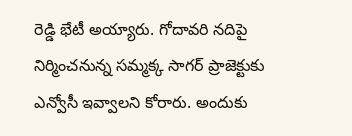రెడ్డి భేటీ అయ్యారు. గోదావరి నదిపై నిర్మించనున్న సమ్మక్క సాగర్ ప్రాజెక్టుకు ఎన్వోసీ ఇవ్వాలని కోరారు. అందుకు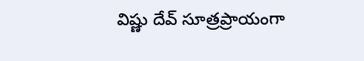విష్ణు దేవ్ సూత్రప్రాయంగా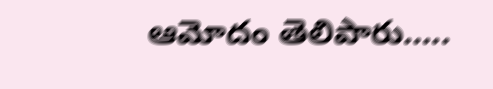ఆమోదం తెలిపారు…..